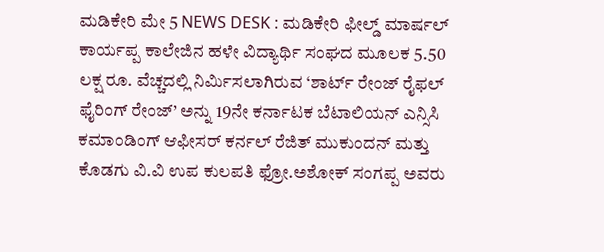ಮಡಿಕೇರಿ ಮೇ 5 NEWS DESK : ಮಡಿಕೇರಿ ಫೀಲ್ಡ್ ಮಾರ್ಷಲ್ ಕಾರ್ಯಪ್ಪ ಕಾಲೇಜಿನ ಹಳೇ ವಿದ್ಯಾರ್ಥಿ ಸಂಘದ ಮೂಲಕ 5.50 ಲಕ್ಷ ರೂ. ವೆಚ್ಚದಲ್ಲಿ ನಿರ್ಮಿಸಲಾಗಿರುವ ‘ಶಾರ್ಟ್ ರೇಂಜ್ ರೈಫಲ್ ಫೈರಿಂಗ್ ರೇಂಜ್’ ಅನ್ನು 19ನೇ ಕರ್ನಾಟಕ ಬೆಟಾಲಿಯನ್ ಎನ್ಸಿಸಿ ಕಮಾಂಡಿಂಗ್ ಆಫೀಸರ್ ಕರ್ನಲ್ ರೆಜಿತ್ ಮುಕುಂದನ್ ಮತ್ತು ಕೊಡಗು ವಿ.ವಿ ಉಪ ಕುಲಪತಿ ಫ್ರೋ.ಅಶೋಕ್ ಸಂಗಪ್ಪ ಅವರು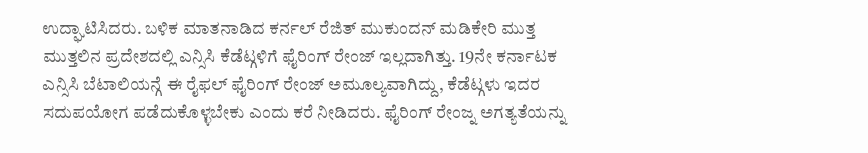ಉದ್ಘಾಟಿಸಿದರು. ಬಳಿಕ ಮಾತನಾಡಿದ ಕರ್ನಲ್ ರೆಜಿತ್ ಮುಕುಂದನ್ ಮಡಿಕೇರಿ ಮುತ್ತ ಮುತ್ತಲಿನ ಪ್ರದೇಶದಲ್ಲಿ ಎನ್ಸಿಸಿ ಕೆಡೆಟ್ಗಳಿಗೆ ಫೈರಿಂಗ್ ರೇಂಜ್ ಇಲ್ಲದಾಗಿತ್ತು. 19ನೇ ಕರ್ನಾಟಕ ಎನ್ಸಿಸಿ ಬೆಟಾಲಿಯನ್ಗೆ ಈ ರೈಫಲ್ ಫೈರಿಂಗ್ ರೇಂಜ್ ಅಮೂಲ್ಯವಾಗಿದ್ದು, ಕೆಡೆಟ್ಗಳು ಇದರ ಸದುಪಯೋಗ ಪಡೆದುಕೊಳ್ಳಬೇಕು ಎಂದು ಕರೆ ನೀಡಿದರು. ಫೈರಿಂಗ್ ರೇಂಜ್ನ ಅಗತ್ಯತೆಯನ್ನು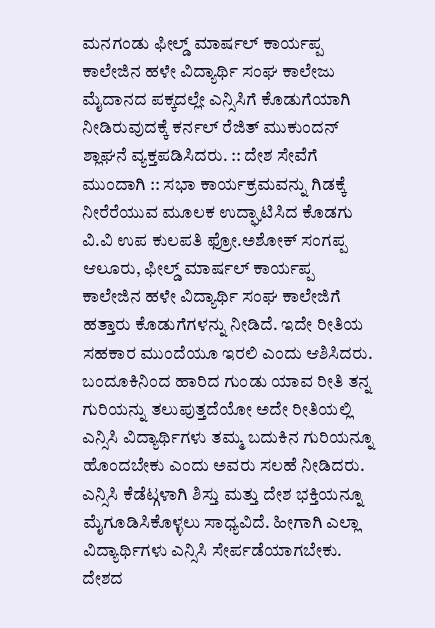ಮನಗಂಡು ಫೀಲ್ಡ್ ಮಾರ್ಷಲ್ ಕಾರ್ಯಪ್ಪ ಕಾಲೇಜಿನ ಹಳೇ ವಿದ್ಯಾರ್ಥಿ ಸಂಘ ಕಾಲೇಜು ಮೈದಾನದ ಪಕ್ಕದಲ್ಲೇ ಎನ್ಸಿಸಿಗೆ ಕೊಡುಗೆಯಾಗಿ ನೀಡಿರುವುದಕ್ಕೆ ಕರ್ನಲ್ ರೆಜಿತ್ ಮುಕುಂದನ್ ಶ್ಲಾಘನೆ ವ್ಯಕ್ತಪಡಿಸಿದರು. :: ದೇಶ ಸೇವೆಗೆ ಮುಂದಾಗಿ :: ಸಭಾ ಕಾರ್ಯಕ್ರಮವನ್ನು ಗಿಡಕ್ಕೆ ನೀರೆರೆಯುವ ಮೂಲಕ ಉದ್ಘಾಟಿಸಿದ ಕೊಡಗು ವಿ.ವಿ ಉಪ ಕುಲಪತಿ ಫ್ರೋ.ಅಶೋಕ್ ಸಂಗಪ್ಪ ಆಲೂರು, ಫೀಲ್ಡ್ ಮಾರ್ಷಲ್ ಕಾರ್ಯಪ್ಪ ಕಾಲೇಜಿನ ಹಳೇ ವಿದ್ಯಾರ್ಥಿ ಸಂಘ ಕಾಲೇಜಿಗೆ ಹತ್ತಾರು ಕೊಡುಗೆಗಳನ್ನು ನೀಡಿದೆ. ಇದೇ ರೀತಿಯ ಸಹಕಾರ ಮುಂದೆಯೂ ಇರಲಿ ಎಂದು ಆಶಿಸಿದರು. ಬಂದೂಕಿನಿಂದ ಹಾರಿದ ಗುಂಡು ಯಾವ ರೀತಿ ತನ್ನ ಗುರಿಯನ್ನು ತಲುಪುತ್ತದೆಯೋ ಅದೇ ರೀತಿಯಲ್ಲಿ ಎನ್ಸಿಸಿ ವಿದ್ಯಾರ್ಥಿಗಳು ತಮ್ಮ ಬದುಕಿನ ಗುರಿಯನ್ನೂ ಹೊಂದಬೇಕು ಎಂದು ಅವರು ಸಲಹೆ ನೀಡಿದರು. ಎನ್ಸಿಸಿ ಕೆಡೆಟ್ಗಳಾಗಿ ಶಿಸ್ತು ಮತ್ತು ದೇಶ ಭಕ್ತಿಯನ್ನೂ ಮೈಗೂಡಿಸಿಕೊಳ್ಳಲು ಸಾಧ್ಯವಿದೆ. ಹೀಗಾಗಿ ಎಲ್ಲಾ ವಿದ್ಯಾರ್ಥಿಗಳು ಎನ್ಸಿಸಿ ಸೇರ್ಪಡೆಯಾಗಬೇಕು. ದೇಶದ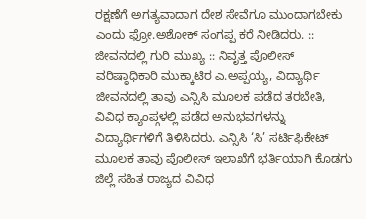ರಕ್ಷಣೆಗೆ ಅಗತ್ಯವಾದಾಗ ದೇಶ ಸೇವೆಗೂ ಮುಂದಾಗಬೇಕು ಎಂದು ಫ್ರೋ.ಅಶೋಕ್ ಸಂಗಪ್ಪ ಕರೆ ನೀಡಿದರು. :: ಜೀವನದಲ್ಲಿ ಗುರಿ ಮುಖ್ಯ :: ನಿವೃತ್ತ ಪೊಲೀಸ್ ವರಿಷ್ಠಾಧಿಕಾರಿ ಮುಕ್ಕಾಟಿರ ಎ.ಅಪ್ಪಯ್ಯ, ವಿದ್ಯಾರ್ಥಿ ಜೀವನದಲ್ಲಿ ತಾವು ಎನ್ಸಿಸಿ ಮೂಲಕ ಪಡೆದ ತರಬೇತಿ, ವಿವಿಧ ಕ್ಯಾಂಪ್ಗಳಲ್ಲಿ ಪಡೆದ ಅನುಭವಗಳನ್ನು ವಿದ್ಯಾರ್ಥಿಗಳಿಗೆ ತಿಳಿಸಿದರು. ಎನ್ಸಿಸಿ ‘ಸಿ’ ಸರ್ಟಿಫಿಕೇಟ್ ಮೂಲಕ ತಾವು ಪೊಲೀಸ್ ಇಲಾಖೆಗೆ ಭರ್ತಿಯಾಗಿ ಕೊಡಗು ಜಿಲ್ಲೆ ಸಹಿತ ರಾಜ್ಯದ ವಿವಿಧ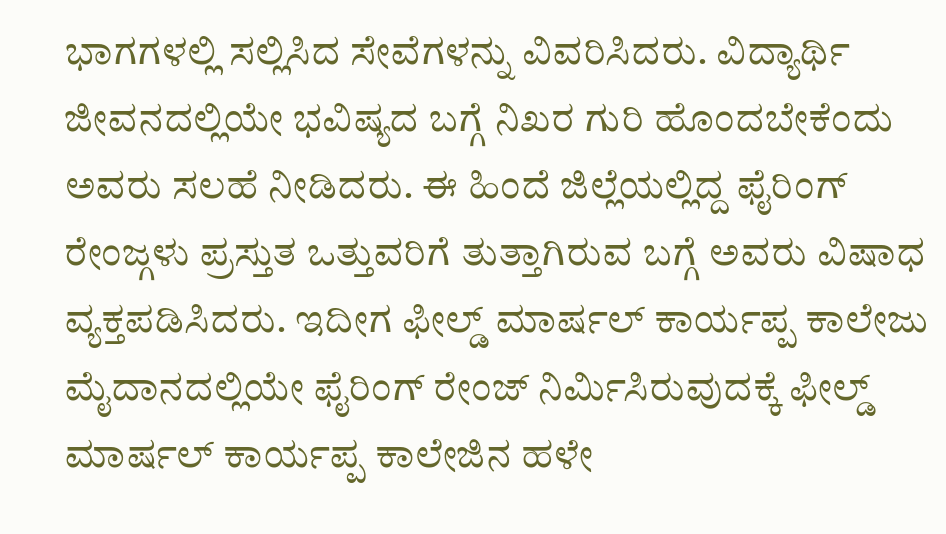ಭಾಗಗಳಲ್ಲಿ ಸಲ್ಲಿಸಿದ ಸೇವೆಗಳನ್ನು ವಿವರಿಸಿದರು. ವಿದ್ಯಾರ್ಥಿ ಜೀವನದಲ್ಲಿಯೇ ಭವಿಷ್ಯದ ಬಗ್ಗೆ ನಿಖರ ಗುರಿ ಹೊಂದಬೇಕೆಂದು ಅವರು ಸಲಹೆ ನೀಡಿದರು. ಈ ಹಿಂದೆ ಜಿಲ್ಲೆಯಲ್ಲಿದ್ದ ಫೈರಿಂಗ್ ರೇಂಜ್ಗಳು ಪ್ರಸ್ತುತ ಒತ್ತುವರಿಗೆ ತುತ್ತಾಗಿರುವ ಬಗ್ಗೆ ಅವರು ವಿಷಾಧ ವ್ಯಕ್ತಪಡಿಸಿದರು. ಇದೀಗ ಫೀಲ್ಡ್ ಮಾರ್ಷಲ್ ಕಾರ್ಯಪ್ಪ ಕಾಲೇಜು ಮೈದಾನದಲ್ಲಿಯೇ ಫೈರಿಂಗ್ ರೇಂಜ್ ನಿರ್ಮಿಸಿರುವುದಕ್ಕೆ ಫೀಲ್ಡ್ ಮಾರ್ಷಲ್ ಕಾರ್ಯಪ್ಪ ಕಾಲೇಜಿನ ಹಳೇ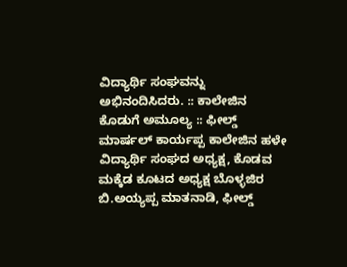ವಿದ್ಯಾರ್ಥಿ ಸಂಘವನ್ನು ಅಭಿನಂದಿಸಿದರು. :: ಕಾಲೇಜಿನ ಕೊಡುಗೆ ಅಮೂಲ್ಯ :: ಫೀಲ್ಡ್ ಮಾರ್ಷಲ್ ಕಾರ್ಯಪ್ಪ ಕಾಲೇಜಿನ ಹಳೇ ವಿದ್ಯಾರ್ಥಿ ಸಂಘದ ಅಧ್ಯಕ್ಷ, ಕೊಡವ ಮಕ್ಕೆಡ ಕೂಟದ ಅಧ್ಯಕ್ಷ ಬೊಳ್ಳಜಿರ ಬಿ.ಅಯ್ಯಪ್ಪ ಮಾತನಾಡಿ, ಫೀಲ್ಡ್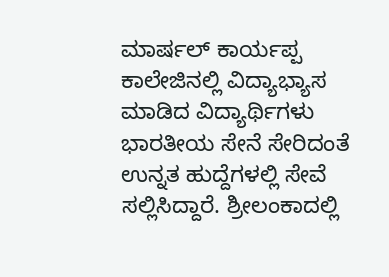ಮಾರ್ಷಲ್ ಕಾರ್ಯಪ್ಪ ಕಾಲೇಜಿನಲ್ಲಿ ವಿದ್ಯಾಭ್ಯಾಸ ಮಾಡಿದ ವಿದ್ಯಾರ್ಥಿಗಳು ಭಾರತೀಯ ಸೇನೆ ಸೇರಿದಂತೆ ಉನ್ನತ ಹುದ್ದೆಗಳಲ್ಲಿ ಸೇವೆ ಸಲ್ಲಿಸಿದ್ದಾರೆ. ಶ್ರೀಲಂಕಾದಲ್ಲಿ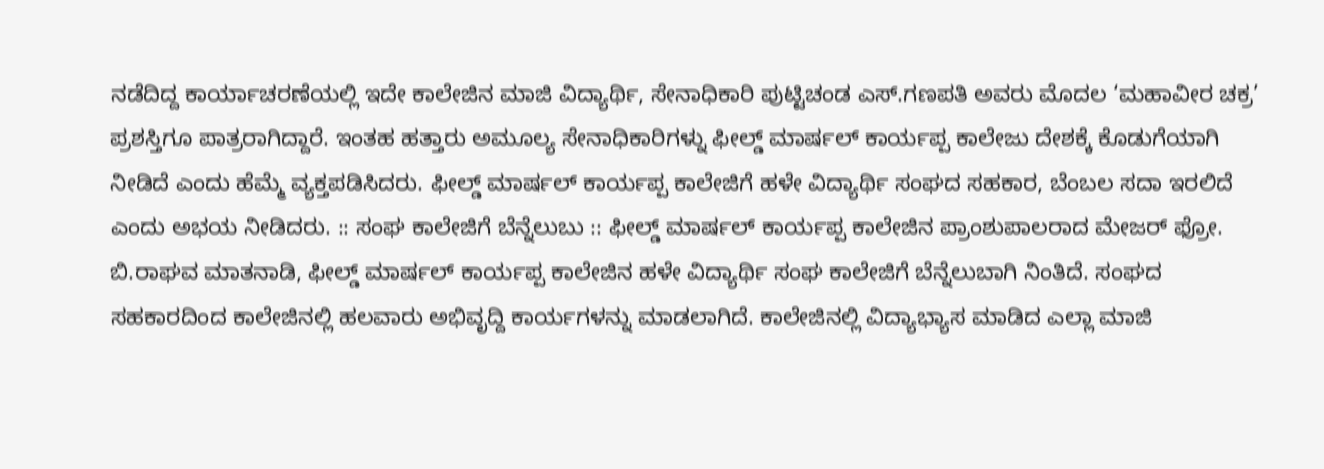ನಡೆದಿದ್ದ ಕಾರ್ಯಾಚರಣೆಯಲ್ಲಿ ಇದೇ ಕಾಲೇಜಿನ ಮಾಜಿ ವಿದ್ಯಾರ್ಥಿ, ಸೇನಾಧಿಕಾರಿ ಪುಟ್ಟಿಚಂಡ ಎಸ್.ಗಣಪತಿ ಅವರು ಮೊದಲ ‘ಮಹಾವೀರ ಚಕ್ರ’ ಪ್ರಶಸ್ತಿಗೂ ಪಾತ್ರರಾಗಿದ್ದಾರೆ. ಇಂತಹ ಹತ್ತಾರು ಅಮೂಲ್ಯ ಸೇನಾಧಿಕಾರಿಗಳ್ನು ಫೀಲ್ಡ್ ಮಾರ್ಷಲ್ ಕಾರ್ಯಪ್ಪ ಕಾಲೇಜು ದೇಶಕ್ಕೆ ಕೊಡುಗೆಯಾಗಿ ನೀಡಿದೆ ಎಂದು ಹೆಮ್ಮೆ ವ್ಯಕ್ತಪಡಿಸಿದರು. ಫೀಲ್ಡ್ ಮಾರ್ಷಲ್ ಕಾರ್ಯಪ್ಪ ಕಾಲೇಜಿಗೆ ಹಳೇ ವಿದ್ಯಾರ್ಥಿ ಸಂಘದ ಸಹಕಾರ, ಬೆಂಬಲ ಸದಾ ಇರಲಿದೆ ಎಂದು ಅಭಯ ನೀಡಿದರು. :: ಸಂಘ ಕಾಲೇಜಿಗೆ ಬೆನ್ನೆಲುಬು :: ಫೀಲ್ಡ್ ಮಾರ್ಷಲ್ ಕಾರ್ಯಪ್ಪ ಕಾಲೇಜಿನ ಪ್ರಾಂಶುಪಾಲರಾದ ಮೇಜರ್ ಫ್ರೋ. ಬಿ.ರಾಘವ ಮಾತನಾಡಿ, ಫೀಲ್ಡ್ ಮಾರ್ಷಲ್ ಕಾರ್ಯಪ್ಪ ಕಾಲೇಜಿನ ಹಳೇ ವಿದ್ಯಾರ್ಥಿ ಸಂಘ ಕಾಲೇಜಿಗೆ ಬೆನ್ನೆಲುಬಾಗಿ ನಿಂತಿದೆ. ಸಂಘದ ಸಹಕಾರದಿಂದ ಕಾಲೇಜಿನಲ್ಲಿ ಹಲವಾರು ಅಭಿವೃದ್ದಿ ಕಾರ್ಯಗಳನ್ನು ಮಾಡಲಾಗಿದೆ. ಕಾಲೇಜಿನಲ್ಲಿ ವಿದ್ಯಾಭ್ಯಾಸ ಮಾಡಿದ ಎಲ್ಲಾ ಮಾಜಿ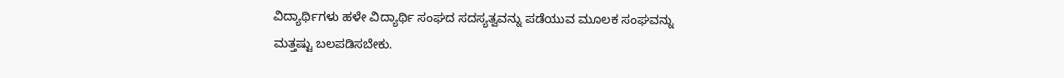ವಿದ್ಯಾರ್ಥಿಗಳು ಹಳೇ ವಿದ್ಯಾರ್ಥಿ ಸಂಘದ ಸದಸ್ಯತ್ವವನ್ನು ಪಡೆಯುವ ಮೂಲಕ ಸಂಘವನ್ನು ಮತ್ತಷ್ಟು ಬಲಪಡಿಸಬೇಕು.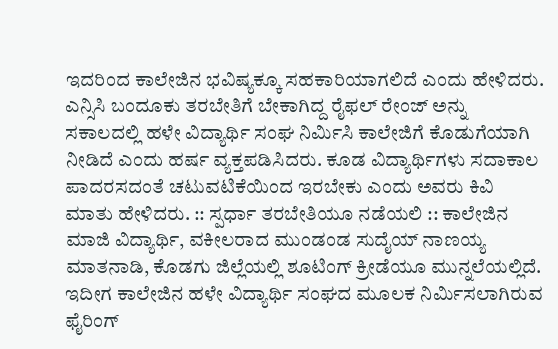ಇದರಿಂದ ಕಾಲೇಜಿನ ಭವಿಷ್ಯಕ್ಕೂ ಸಹಕಾರಿಯಾಗಲಿದೆ ಎಂದು ಹೇಳಿದರು. ಎನ್ಸಿಸಿ ಬಂದೂಕು ತರಬೇತಿಗೆ ಬೇಕಾಗಿದ್ದ ರೈಫಲ್ ರೇಂಜ್ ಅನ್ನು ಸಕಾಲದಲ್ಲಿ ಹಳೇ ವಿದ್ಯಾರ್ಥಿ ಸಂಘ ನಿರ್ಮಿಸಿ ಕಾಲೇಜಿಗೆ ಕೊಡುಗೆಯಾಗಿ ನೀಡಿದೆ ಎಂದು ಹರ್ಷ ವ್ಯಕ್ತಪಡಿಸಿದರು. ಕೂಡ ವಿದ್ಯಾರ್ಥಿಗಳು ಸದಾಕಾಲ ಪಾದರಸದಂತೆ ಚಟುವಟಿಕೆಯಿಂದ ಇರಬೇಕು ಎಂದು ಅವರು ಕಿವಿ ಮಾತು ಹೇಳಿದರು. :: ಸ್ಪರ್ಧಾ ತರಬೇತಿಯೂ ನಡೆಯಲಿ :: ಕಾಲೇಜಿನ ಮಾಜಿ ವಿದ್ಯಾರ್ಥಿ, ವಕೀಲರಾದ ಮುಂಡಂಡ ಸುದೈಯ್ ನಾಣಯ್ಯ ಮಾತನಾಡಿ, ಕೊಡಗು ಜಿಲ್ಲೆಯಲ್ಲಿ ಶೂಟಿಂಗ್ ಕ್ರೀಡೆಯೂ ಮುನ್ನಲೆಯಲ್ಲಿದೆ. ಇದೀಗ ಕಾಲೇಜಿನ ಹಳೇ ವಿದ್ಯಾರ್ಥಿ ಸಂಘದ ಮೂಲಕ ನಿರ್ಮಿಸಲಾಗಿರುವ ಫೈರಿಂಗ್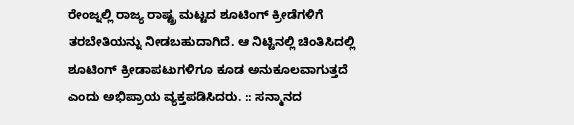ರೇಂಜ್ನಲ್ಲಿ ರಾಜ್ಯ ರಾಷ್ಟ್ರ ಮಟ್ಟದ ಶೂಟಿಂಗ್ ಕ್ರೀಡೆಗಳಿಗೆ ತರಬೇತಿಯನ್ನು ನೀಡಬಹುದಾಗಿದೆ. ಆ ನಿಟ್ಟಿನಲ್ಲಿ ಚಿಂತಿಸಿದಲ್ಲಿ ಶೂಟಿಂಗ್ ಕ್ರೀಡಾಪಟುಗಳಿಗೂ ಕೂಡ ಅನುಕೂಲವಾಗುತ್ತದೆ ಎಂದು ಅಭಿಪ್ರಾಯ ವ್ಯಕ್ತಪಡಿಸಿದರು. :: ಸನ್ಮಾನದ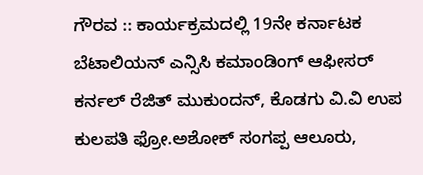ಗೌರವ :: ಕಾರ್ಯಕ್ರಮದಲ್ಲಿ 19ನೇ ಕರ್ನಾಟಕ ಬೆಟಾಲಿಯನ್ ಎನ್ಸಿಸಿ ಕಮಾಂಡಿಂಗ್ ಆಫೀಸರ್ ಕರ್ನಲ್ ರೆಜಿತ್ ಮುಕುಂದನ್, ಕೊಡಗು ವಿ.ವಿ ಉಪ ಕುಲಪತಿ ಫ್ರೋ.ಅಶೋಕ್ ಸಂಗಪ್ಪ ಆಲೂರು,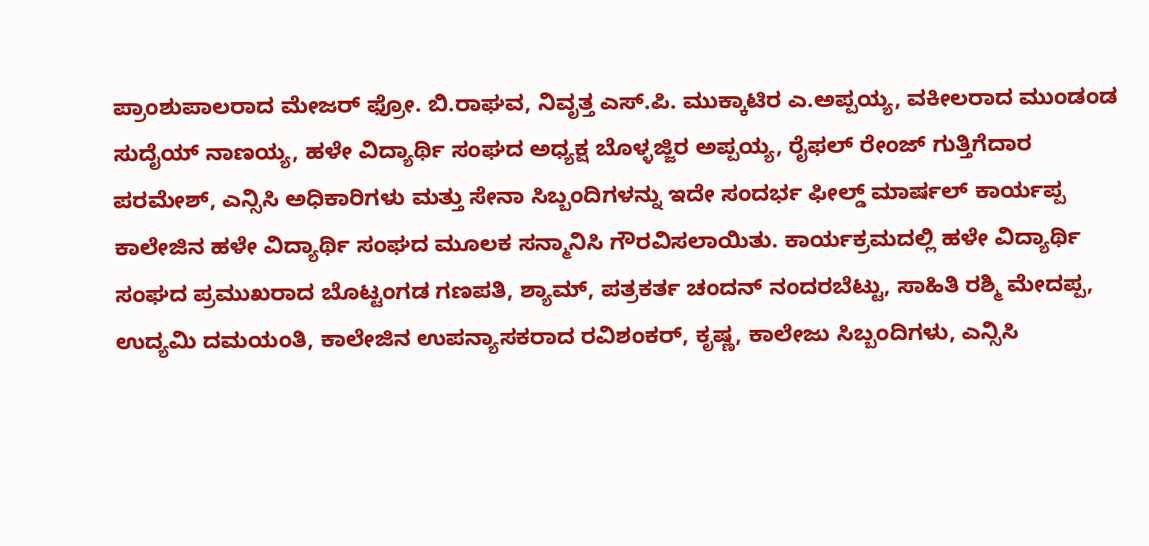ಪ್ರಾಂಶುಪಾಲರಾದ ಮೇಜರ್ ಫ್ರೋ. ಬಿ.ರಾಘವ, ನಿವೃತ್ತ ಎಸ್.ಪಿ. ಮುಕ್ಕಾಟಿರ ಎ.ಅಪ್ಪಯ್ಯ, ವಕೀಲರಾದ ಮುಂಡಂಡ ಸುದೈಯ್ ನಾಣಯ್ಯ, ಹಳೇ ವಿದ್ಯಾರ್ಥಿ ಸಂಘದ ಅಧ್ಯಕ್ಷ ಬೊಳ್ಳಜ್ಜಿರ ಅಪ್ಪಯ್ಯ, ರೈಫಲ್ ರೇಂಜ್ ಗುತ್ತಿಗೆದಾರ ಪರಮೇಶ್, ಎನ್ಸಿಸಿ ಅಧಿಕಾರಿಗಳು ಮತ್ತು ಸೇನಾ ಸಿಬ್ಬಂದಿಗಳನ್ನು ಇದೇ ಸಂದರ್ಭ ಫೀಲ್ಡ್ ಮಾರ್ಷಲ್ ಕಾರ್ಯಪ್ಪ ಕಾಲೇಜಿನ ಹಳೇ ವಿದ್ಯಾರ್ಥಿ ಸಂಘದ ಮೂಲಕ ಸನ್ಮಾನಿಸಿ ಗೌರವಿಸಲಾಯಿತು. ಕಾರ್ಯಕ್ರಮದಲ್ಲಿ ಹಳೇ ವಿದ್ಯಾರ್ಥಿ ಸಂಘದ ಪ್ರಮುಖರಾದ ಬೊಟ್ಟಂಗಡ ಗಣಪತಿ, ಶ್ಯಾಮ್, ಪತ್ರಕರ್ತ ಚಂದನ್ ನಂದರಬೆಟ್ಟು, ಸಾಹಿತಿ ರಶ್ಮಿ ಮೇದಪ್ಪ, ಉದ್ಯಮಿ ದಮಯಂತಿ, ಕಾಲೇಜಿನ ಉಪನ್ಯಾಸಕರಾದ ರವಿಶಂಕರ್, ಕೃಷ್ಣ, ಕಾಲೇಜು ಸಿಬ್ಬಂದಿಗಳು, ಎನ್ಸಿಸಿ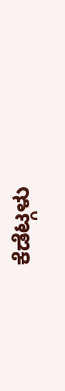ಕೆಡೆಟ್ಗಳು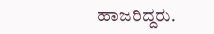ಹಾಜರಿದ್ದರು.